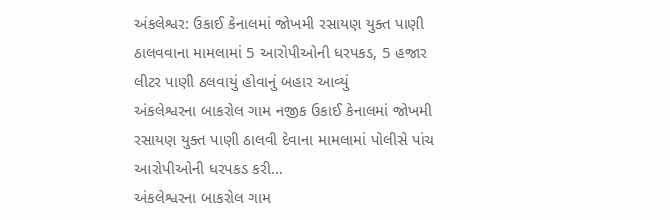અંકલેશ્વર: ઉકાઈ કેનાલમાં જોખમી રસાયણ યુક્ત પાણી ઠાલવવાના મામલામાં 5 આરોપીઓની ધરપકડ, 5 હજાર લીટર પાણી ઠલવાયું હોવાનું બહાર આવ્યું
અંકલેશ્વરના બાકરોલ ગામ નજીક ઉકાઈ કેનાલમાં જોખમી રસાયણ યુક્ત પાણી ઠાલવી દેવાના મામલામાં પોલીસે પાંચ આરોપીઓની ધરપકડ કરી…
અંકલેશ્વરના બાકરોલ ગામ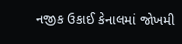નજીક ઉકાઈ કેનાલમાં જોખમી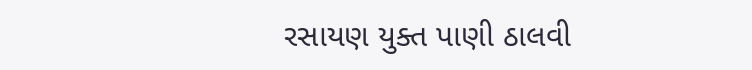રસાયણ યુક્ત પાણી ઠાલવી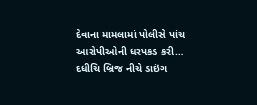દેવાના મામલામાં પોલીસે પાંચ આરોપીઓની ધરપકડ કરી…
દધીચિ બ્રિજ નીચે ડાઇંગ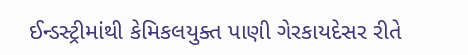ઈન્ડસ્ટ્રીમાંથી કેમિકલયુક્ત પાણી ગેરકાયદેસર રીતે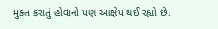મુક્ત કરાતું હોવાનો પણ આક્ષેપ થઈ રહ્યો છે.